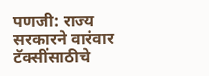पणजी: राज्य सरकारने वारंवार टॅक्सींसाठीचे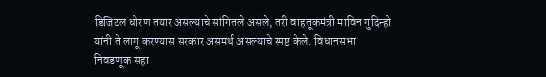डिजिटल धोरण तयार असल्याचे सांगितले असले, तरी वाहतूकमंत्री माविन गुदिन्हो यांनी ते लागू करण्यास सरकार असमर्थ असल्याचे स्पष्ट केले. विधानसभा निवडणूक सहा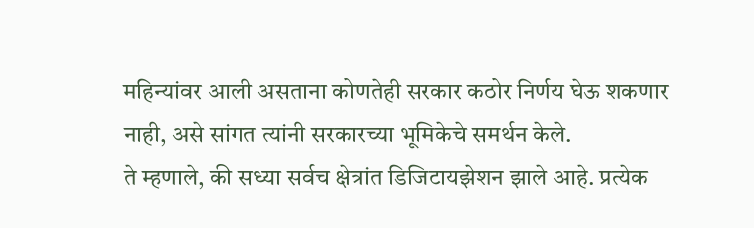महिन्यांवर आली असताना कोणतेही सरकार कठोर निर्णय घेऊ शकणार नाही, असे सांगत त्यांनी सरकारच्या भूमिकेचे समर्थन केले.
ते म्हणाले, की सध्या सर्वच क्षेत्रांत डिजिटायझेशन झाले आहे. प्रत्येक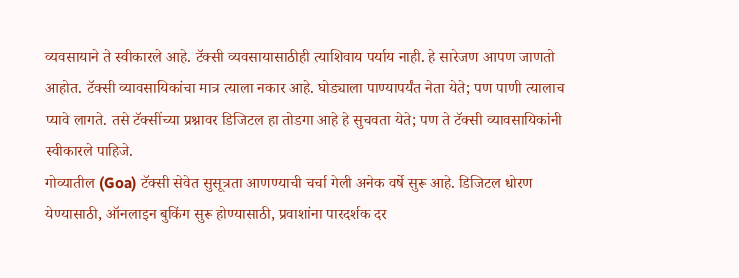व्यवसायाने ते स्वीकारले आहे. टॅक्सी व्यवसायासाठीही त्याशिवाय पर्याय नाही. हे सारेजण आपण जाणतो आहोत. टॅक्सी व्यावसायिकांचा मात्र त्याला नकार आहे. घोड्याला पाण्यापर्यंत नेता येते; पण पाणी त्यालाच प्यावे लागते. तसे टॅक्सींच्या प्रश्नावर डिजिटल हा तोडगा आहे हे सुचवता येते; पण ते टॅक्सी व्यावसायिकांनी स्वीकारले पाहिजे.
गोव्यातील (Goa) टॅक्सी सेवेत सुसूत्रता आणण्याची चर्चा गेली अनेक वर्षे सुरू आहे. डिजिटल धोरण येण्यासाठी, ऑनलाइन बुकिंग सुरू होण्यासाठी, प्रवाशांना पारदर्शक दर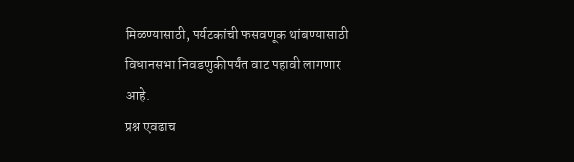मिळण्यासाठी, पर्यटकांची फसवणूक थांबण्यासाठी विधानसभा निवडणुकीपर्यंत वाट पहावी लागणार आहे.
प्रश्न एवढाच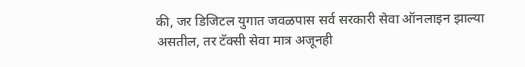की, जर डिजिटल युगात जवळपास सर्व सरकारी सेवा ऑनलाइन झाल्या असतील, तर टॅक्सी सेवा मात्र अजूनही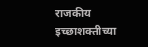राजकीय इच्छाशक्तीच्या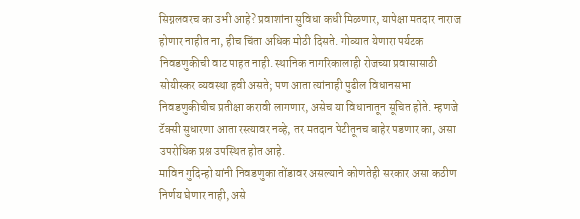सिग्नलवरच का उभी आहे? प्रवाशांना सुविधा कधी मिळणार, यापेक्षा मतदार नाराज होणार नाहीत ना, हीच चिंता अधिक मोठी दिसते. गोव्यात येणारा पर्यटक निवडणुकीची वाट पाहत नाही. स्थानिक नागरिकालाही रोजच्या प्रवासासाठी सोयीस्कर व्यवस्था हवी असते; पण आता त्यांनाही पुढील विधानसभा निवडणुकीचीच प्रतीक्षा करावी लागणार, असेच या विधानातून सूचित होते. म्हणजे टॅक्सी सुधारणा आता रस्त्यावर नव्हे, तर मतदान पेटीतूनच बाहेर पडणार का, असा उपरोधिक प्रश्न उपस्थित होत आहे.
माविन गुदिन्हो यांनी निवडणुका तोंडावर असल्याने कोणतेही सरकार असा कठीण निर्णय घेणार नाही, असे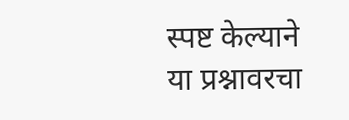स्पष्ट केल्याने या प्रश्नावरचा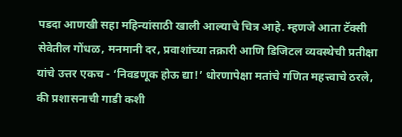पडदा आणखी सहा महिन्यांसाठी खाली आल्याचे चित्र आहे. म्हणजे आता टॅक्सी सेवेतील गोंधळ, मनमानी दर, प्रवाशांच्या तक्रारी आणि डिजिटल व्यवस्थेची प्रतीक्षा यांचे उत्तर एकच - ‘निवडणूक होऊ द्या!’ धोरणापेक्षा मतांचे गणित महत्त्वाचे ठरले, की प्रशासनाची गाडी कशी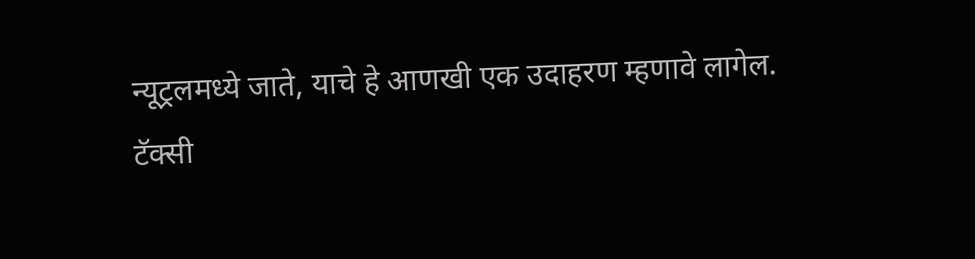न्यूट्रलमध्ये जाते, याचे हे आणखी एक उदाहरण म्हणावे लागेल.
टॅक्सी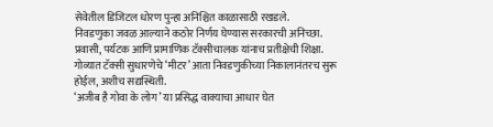सेवेतील डिजिटल धोरण पुन्हा अनिश्चित काळासाठी रखडले.
निवडणुका जवळ आल्याने कठोर निर्णय घेण्यास सरकारची अनिच्छा.
प्रवासी, पर्यटक आणि प्रामाणिक टॅक्सीचालक यांनाच प्रतीक्षेची शिक्षा.
गोव्यात टॅक्सी सुधारणेचे ‘मीटर’ आता निवडणुकीच्या निकालानंतरच सुरू होईल, अशीच सद्यस्थिती.
‘अजीब है गोवा के लोग’ या प्रसिद्ध वाक्याचा आधार घेत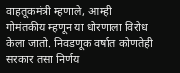वाहतूकमंत्री म्हणाले, आम्ही गोमंतकीय म्हणून या धोरणाला विरोध केला जातो. निवडणूक वर्षात कोणतेही सरकार तसा निर्णय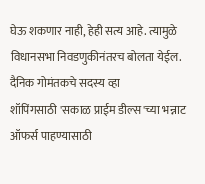घेऊ शकणार नाही, हेही सत्य आहे. त्यामुळे विधानसभा निवडणुकीनंतरच बोलता येईल.
दैनिक गोमंतकचे सदस्य व्हा
शॉपिंगसाठी 'सकाळ प्राईम डील्स'च्या भन्नाट ऑफर्स पाहण्यासाठी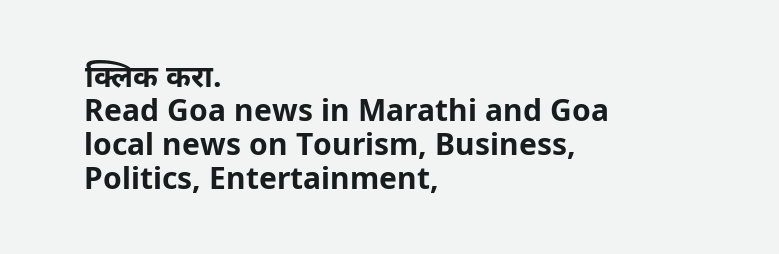क्लिक करा.
Read Goa news in Marathi and Goa local news on Tourism, Business, Politics, Entertainment,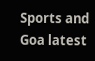Sports and Goa latest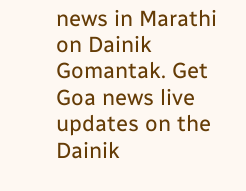news in Marathi on Dainik Gomantak. Get Goa news live updates on the Dainik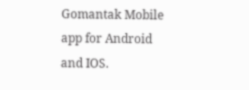Gomantak Mobile app for Android and IOS.